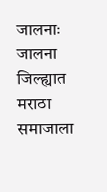जालनाः जालना जिल्ह्यात मराठा समाजाला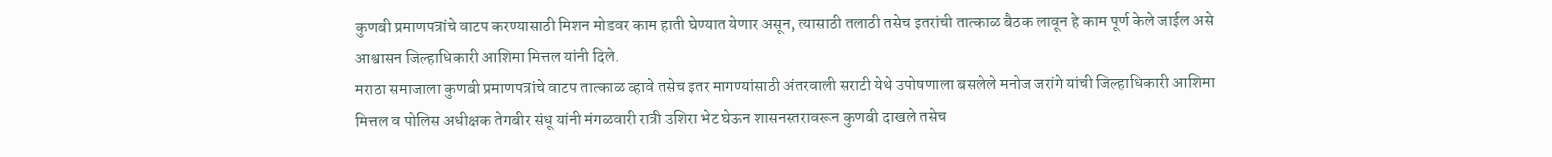कुणबी प्रमाणपत्रांचे वाटप करण्यासाठी मिशन मोडवर काम हाती घेण्यात येणार असून, त्यासाठी तलाठी तसेच इतरांची तात्काळ बैठक लावून हे काम पूर्ण केले जाईल असे आश्वासन जिल्हाधिकारी आशिमा मित्तल यांनी दिले.
मराठा समाजाला कुणबी प्रमाणपत्रांचे वाटप तात्काळ व्हावे तसेच इतर मागण्यांसाठी अंतरवाली सराटी येथे उपोषणाला बसलेले मनोज जरांगे यांची जिल्हाधिकारी आशिमा मित्तल व पोलिस अधीक्षक तेगबीर संधू यांनी मंगळवारी रात्री उशिरा भेट घेऊन शासनस्तरावरून कुणबी दाखले तसेच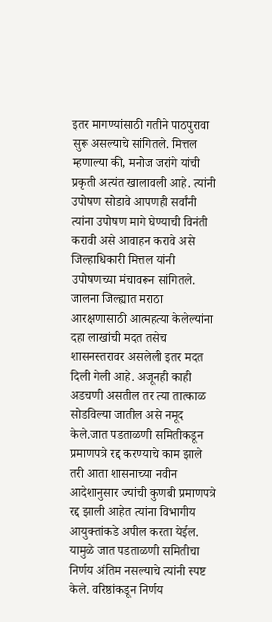इतर मागण्यांसाठी गतीने पाठपुरावा सुरू असल्याचे सांगितले. मित्तल म्हणाल्या की, मनोज जरांगे यांची प्रकृती अत्यंत खालावली आहे. त्यांनी उपोषण सोडावे आपणही सर्वांनी त्यांना उपोषण मागे घेण्याची विनंती करावी असे आवाहन करावे असे जिल्हाधिकारी मित्तल यांनी उपोषणच्या मंचावरून सांगितले. जालना जिल्ह्यात मराठा आरक्षणासाठी आत्महत्या केलेल्यांना दहा लाखांची मदत तसेच शासनस्तरावर असलेली इतर मदत दिली गेली आहे. अजूनही काही अडचणी असतील तर त्या तात्काळ सोडविल्या जातील असे नमूद केले.जात पडताळणी समितीकडून प्रमाणपत्रे रद्द करण्याचे काम झाले तरी आता शासनाच्या नवीन आदेशानुसार ज्यांची कुणबी प्रमाणपत्रे रद्द झाली आहेत त्यांना विभागीय आयुक्तांकडे अपील करता येईल. यामुळे जात पडताळणी समितीचा निर्णय अंतिम नसल्याचे त्यांनी स्पष्ट केले. वरिष्ठांकडून निर्णय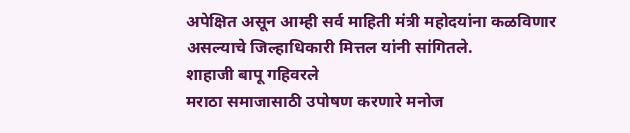अपेक्षित असून आम्ही सर्व माहिती मंत्री महोदयांना कळविणार असल्याचे जिल्हाधिकारी मित्तल यांनी सांगितले.
शाहाजी बापू गहिवरले
मराठा समाजासाठी उपोषण करणारे मनोज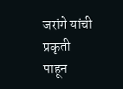जरांगे यांची प्रकृती पाहून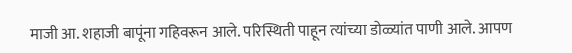माजी आ. शहाजी बापूंना गहिवरून आले. परिस्थिती पाहून त्यांच्या डोळ्यांत पाणी आले. आपण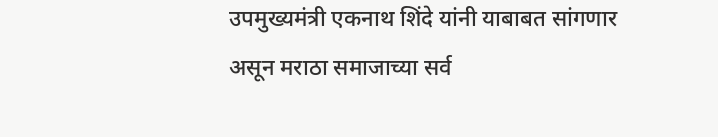उपमुख्यमंत्री एकनाथ शिंदे यांनी याबाबत सांगणार असून मराठा समाजाच्या सर्व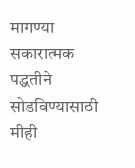मागण्या सकारात्मक पद्धतीने सोडविण्यासाठी मीही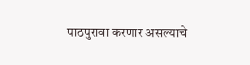पाठपुरावा करणार असल्याचे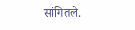सांगितले.